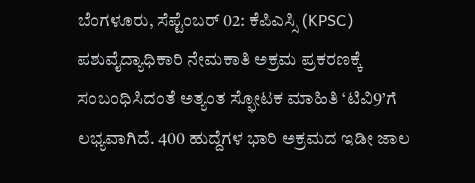ಬೆಂಗಳೂರು, ಸೆಪ್ಟೆಂಬರ್ 02: ಕೆಪಿಎಸ್ಸಿ (KPSC) ಪಶುವೈದ್ಯಾಧಿಕಾರಿ ನೇಮಕಾತಿ ಅಕ್ರಮ ಪ್ರಕರಣಕ್ಕೆ ಸಂಬಂಧಿಸಿದಂತೆ ಅತ್ಯಂತ ಸ್ಫೋಟಕ ಮಾಹಿತಿ ‘ಟಿವಿ9’ಗೆ ಲಭ್ಯವಾಗಿದೆ. 400 ಹುದ್ದೆಗಳ ಭಾರಿ ಅಕ್ರಮದ ಇಡೀ ಜಾಲ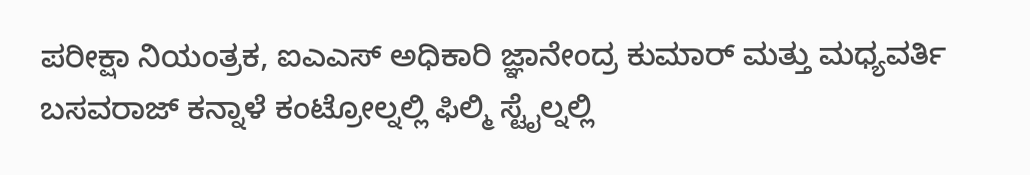ಪರೀಕ್ಷಾ ನಿಯಂತ್ರಕ, ಐಎಎಸ್ ಅಧಿಕಾರಿ ಜ್ಞಾನೇಂದ್ರ ಕುಮಾರ್ ಮತ್ತು ಮಧ್ಯವರ್ತಿ ಬಸವರಾಜ್ ಕನ್ನಾಳೆ ಕಂಟ್ರೋಲ್ನಲ್ಲಿ ಫಿಲ್ಮಿ ಸ್ಟೈಲ್ನಲ್ಲಿ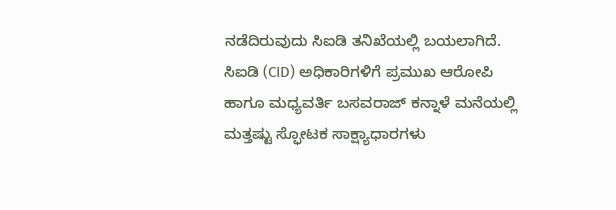ನಡೆದಿರುವುದು ಸಿಐಡಿ ತನಿಖೆಯಲ್ಲಿ ಬಯಲಾಗಿದೆ.
ಸಿಐಡಿ (CID) ಅಧಿಕಾರಿಗಳಿಗೆ ಪ್ರಮುಖ ಆರೋಪಿ ಹಾಗೂ ಮಧ್ಯವರ್ತಿ ಬಸವರಾಜ್ ಕನ್ನಾಳೆ ಮನೆಯಲ್ಲಿ ಮತ್ತಷ್ಟು ಸ್ಫೋಟಕ ಸಾಕ್ಷ್ಯಾಧಾರಗಳು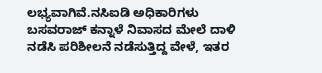ಲಭ್ಯವಾಗಿವೆ.ನಸಿಐಡಿ ಅಧಿಕಾರಿಗಳು ಬಸವರಾಜ್ ಕನ್ನಾಳೆ ನಿವಾಸದ ಮೇಲೆ ದಾಳಿ ನಡೆಸಿ ಪರಿಶೀಲನೆ ನಡೆಸುತ್ತಿದ್ದ ವೇಳೆ, ಇತರ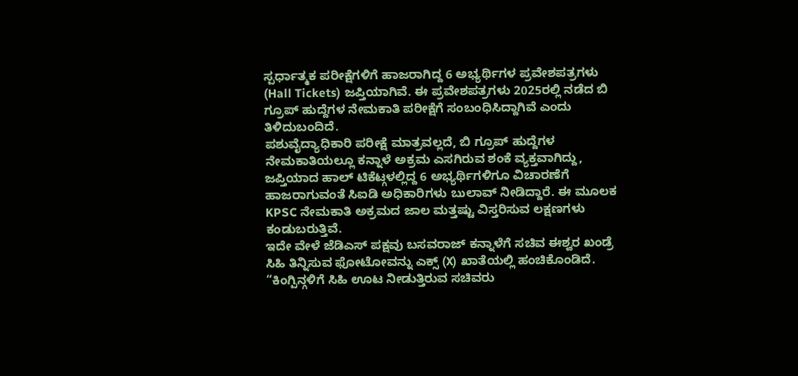ಸ್ಪರ್ಧಾತ್ಮಕ ಪರೀಕ್ಷೆಗಳಿಗೆ ಹಾಜರಾಗಿದ್ದ 6 ಅಭ್ಯರ್ಥಿಗಳ ಪ್ರವೇಶಪತ್ರಗಳು (Hall Tickets) ಜಪ್ತಿಯಾಗಿವೆ. ಈ ಪ್ರವೇಶಪತ್ರಗಳು 2025ರಲ್ಲಿ ನಡೆದ ಬಿ ಗ್ರೂಪ್ ಹುದ್ದೆಗಳ ನೇಮಕಾತಿ ಪರೀಕ್ಷೆಗೆ ಸಂಬಂಧಿಸಿದ್ದಾಗಿವೆ ಎಂದು ತಿಳಿದುಬಂದಿದೆ.
ಪಶುವೈದ್ಯಾಧಿಕಾರಿ ಪರೀಕ್ಷೆ ಮಾತ್ರವಲ್ಲದೆ, ಬಿ ಗ್ರೂಪ್ ಹುದ್ದೆಗಳ ನೇಮಕಾತಿಯಲ್ಲೂ ಕನ್ನಾಳೆ ಅಕ್ರಮ ಎಸಗಿರುವ ಶಂಕೆ ವ್ಯಕ್ತವಾಗಿದ್ದು, ಜಪ್ತಿಯಾದ ಹಾಲ್ ಟಿಕೆಟ್ಗಳಲ್ಲಿದ್ದ 6 ಅಭ್ಯರ್ಥಿಗಳಿಗೂ ವಿಚಾರಣೆಗೆ ಹಾಜರಾಗುವಂತೆ ಸಿಐಡಿ ಅಧಿಕಾರಿಗಳು ಬುಲಾವ್ ನೀಡಿದ್ದಾರೆ. ಈ ಮೂಲಕ KPSC ನೇಮಕಾತಿ ಅಕ್ರಮದ ಜಾಲ ಮತ್ತಷ್ಟು ವಿಸ್ತರಿಸುವ ಲಕ್ಷಣಗಳು ಕಂಡುಬರುತ್ತಿವೆ.
ಇದೇ ವೇಳೆ ಜೆಡಿಎಸ್ ಪಕ್ಷವು ಬಸವರಾಜ್ ಕನ್ನಾಳೆಗೆ ಸಚಿವ ಈಶ್ವರ ಖಂಡ್ರೆ ಸಿಹಿ ತಿನ್ನಿಸುವ ಫೋಟೋವನ್ನು ಎಕ್ಸ್ (X) ಖಾತೆಯಲ್ಲಿ ಹಂಚಿಕೊಂಡಿದೆ. “ಕಿಂಗ್ಪಿನ್ಗಳಿಗೆ ಸಿಹಿ ಊಟ ನೀಡುತ್ತಿರುವ ಸಚಿವರು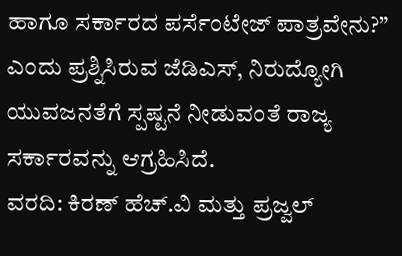ಹಾಗೂ ಸರ್ಕಾರದ ಪರ್ಸೆಂಟೇಜ್ ಪಾತ್ರವೇನು?” ಎಂದು ಪ್ರಶ್ನಿಸಿರುವ ಜೆಡಿಎಸ್, ನಿರುದ್ಯೋಗಿ ಯುವಜನತೆಗೆ ಸ್ಪಷ್ಟನೆ ನೀಡುವಂತೆ ರಾಜ್ಯ ಸರ್ಕಾರವನ್ನು ಆಗ್ರಹಿಸಿದೆ.
ವರದಿ: ಕಿರಣ್ ಹೆಚ್.ವಿ ಮತ್ತು ಪ್ರಜ್ವಲ್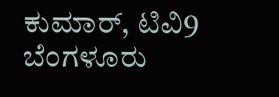ಕುಮಾರ್, ಟಿವಿ9 ಬೆಂಗಳೂರು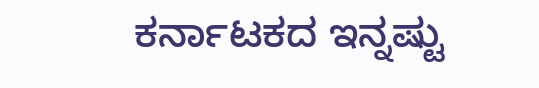ಕರ್ನಾಟಕದ ಇನ್ನಷ್ಟು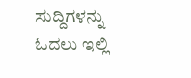ಸುದ್ದಿಗಳನ್ನು ಓದಲು ಇಲ್ಲಿ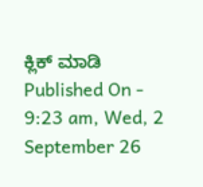ಕ್ಲಿಕ್ ಮಾಡಿ
Published On - 9:23 am, Wed, 2 September 26